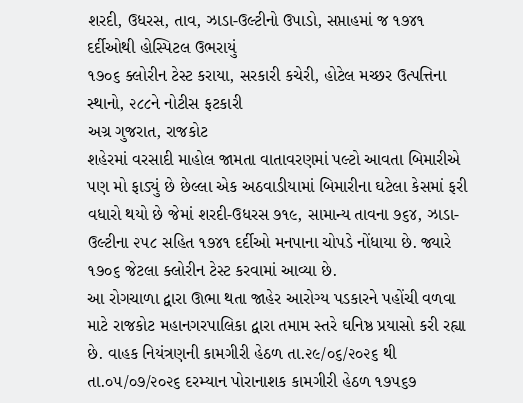શરદી, ઉધરસ, તાવ, ઝાડા-ઉલ્ટીનો ઉપાડો, સપ્તાહમાં જ ૧૭૪૧ દર્દીઓથી હોસ્પિટલ ઉભરાયું
૧૭૦૬ ક્લોરીન ટેસ્ટ કરાયા, સરકારી કચેરી, હોટેલ મચ્છર ઉત્પત્તિના સ્થાનો, ૨૮૮ને નોટીસ ફટકારી
અગ્ર ગુજરાત, રાજકોટ
શહેરમાં વરસાદી માહોલ જામતા વાતાવરણમાં પલ્ટો આવતા બિમારીએ પણ મો ફાડ્યું છે છેલ્લા એક અઠવાડીયામાં બિમારીના ઘટેલા કેસમાં ફરી વધારો થયો છે જેમાં શરદી-ઉધરસ ૭૧૯, સામાન્ય તાવના ૭૬૪, ઝાડા-ઉલ્ટીના ૨૫૮ સહિત ૧૭૪૧ દર્દીઓ મનપાના ચોપડે નોંધાયા છે. જ્યારે ૧૭૦૬ જેટલા ક્લોરીન ટેસ્ટ કરવામાં આવ્યા છે.
આ રોગચાળા દ્વારા ઊભા થતા જાહેર આરોગ્ય પડકારને પહોંચી વળવા માટે રાજકોટ મહાનગરપાલિકા દ્વારા તમામ સ્તરે ઘનિષ્ઠ પ્રયાસો કરી રહ્યા છે. વાહક નિયંત્રણની કામગીરી હેઠળ તા.૨૯/૦૬/૨૦૨૬ થી તા.૦૫/૦૭/૨૦૨૬ દરમ્યાન પોરાનાશક કામગીરી હેઠળ ૧૭૫૬૭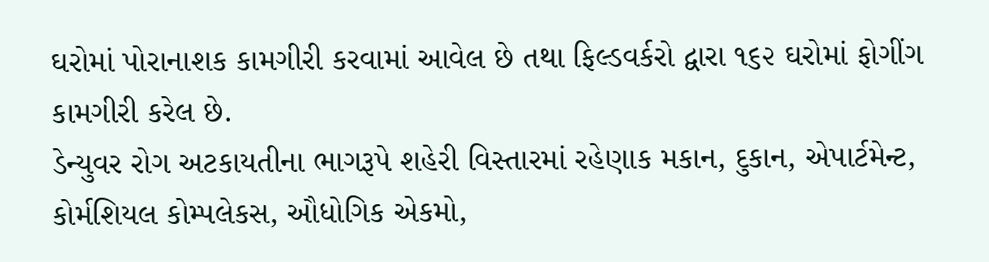ઘરોમાં પોરાનાશક કામગીરી કરવામાં આવેલ છે તથા ફિલ્ડવર્કરો દ્વારા ૧૬૨ ઘરોમાં ફોગીંગ કામગીરી કરેલ છે.
ડેન્યુવર રોગ અટકાયતીના ભાગરૂપે શહેરી વિસ્તારમાં રહેણાક મકાન, દુકાન, એપાર્ટમેન્ટ, કોર્મશિયલ કોમ્પલેકસ, ઔધોગિક એકમો,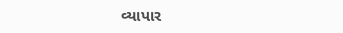વ્યાપાર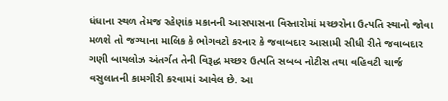ધંધાના સ્થળ તેમજ રહેણાંક મકાનની આસપાસના વિસ્તારોમાં મચ્છરોના ઉત્પતિ સ્થાનો જોવા મળશે તો જગ્યાના માલિક કે ભોગવટો કરનાર કે જવાબદાર આસામી સીધી રીતે જવાબદાર ગણી બાયલોઝ અંતર્ગત તેની વિરૂદ્ધ મચ્છર ઉત્પતિ સબબ નોટીસ તથા વહિવટી ચાર્જ વસુલાતની કામગીરી કરવામાં આવેલ છે. આ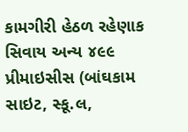કામગીરી હેઠળ રહેણાક સિવાય અન્ય ૪૯૯ પ્રીમાઇસીસ (બાંઘકામ સાઇટ, સ્કૂ.લ,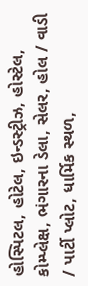હોસ્પિટલ, હોટેલ, ઇન્ડસ્ટ્રીઝ, હોસ્ટેલ, કોમ્પ્લેક્ષ, ભંગારના ડેલા, સેલર, હોલ / વાડી / પાર્ટી પ્લોટ, ધાર્મિક સ્થળ,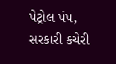પેટ્રોલ પં૫, સરકારી કચેરી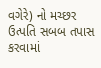વગેરે) નો મચ્છર ઉત્પતિ સબબ તપાસ કરવામાં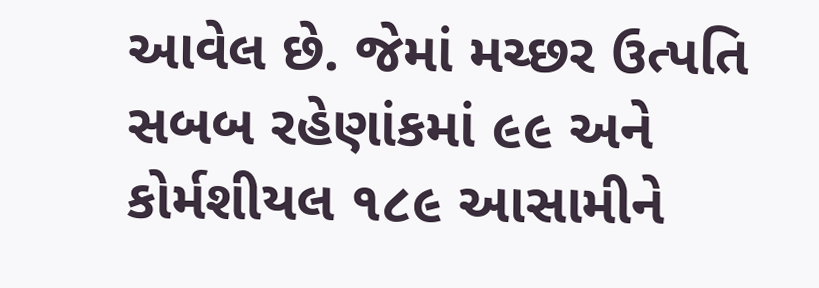આવેલ છે. જેમાં મચ્છર ઉત્પતિ સબબ રહેણાંકમાં ૯૯ અને કોર્મશીયલ ૧૮૯ આસામીને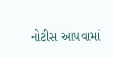નોટીસ આ૫વામાં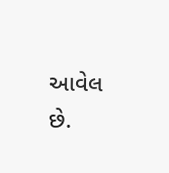આવેલ છે.